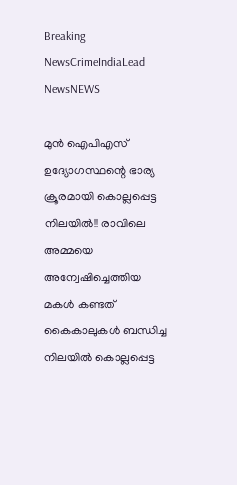Breaking NewsCrimeIndiaLead NewsNEWS

മുൻ ഐപിഎസ് ഉദ്യോഗസ്ഥന്റെ ഭാര്യ ക്രൂരമായി കൊല്ലപ്പെട്ട നിലയിൽ!! രാവിലെ അമ്മയെ അന്വേഷിച്ചെത്തിയ മകൾ കണ്ടത് കൈകാലുകൾ ബന്ധിച്ച നിലയിൽ കൊല്ലപ്പെട്ട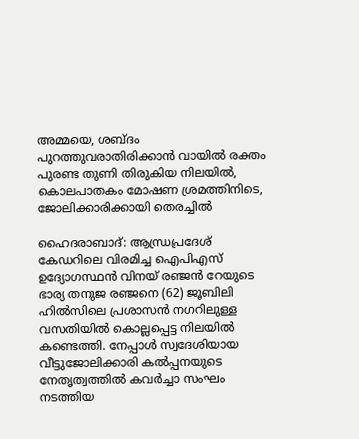അമ്മയെ, ശബ്ദം പുറത്തുവരാതിരിക്കാൻ വായിൽ രക്തം പുരണ്ട തുണി തിരുകിയ നിലയിൽ, കൊലപാതകം മോഷണ ശ്രമത്തിനിടെ, ജോലിക്കാരിക്കായി തെരച്ചിൽ

ഹൈദരാബാദ്: ആന്ധ്രപ്രദേശ് കേഡറിലെ വിരമിച്ച ഐപിഎസ് ഉദ്യോഗസ്ഥൻ വിനയ് രഞ്ജൻ റേയുടെ ഭാര്യ തനുജ രഞ്ജനെ (62) ജൂബിലി ഹിൽസിലെ പ്രശാസൻ നഗറിലുള്ള വസതിയിൽ കൊല്ലപ്പെട്ട നിലയിൽ കണ്ടെത്തി. നേപ്പാൾ സ്വദേശിയായ വീട്ടുജോലിക്കാരി കൽപ്പനയുടെ നേതൃത്വത്തിൽ കവർച്ചാ സംഘം നടത്തിയ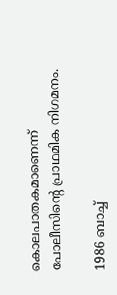കൊലപാതകമാണെന്ന് പോലീസിന്റെ പ്രാഥമിക നിഗമനം.

1986 ബാച്ച്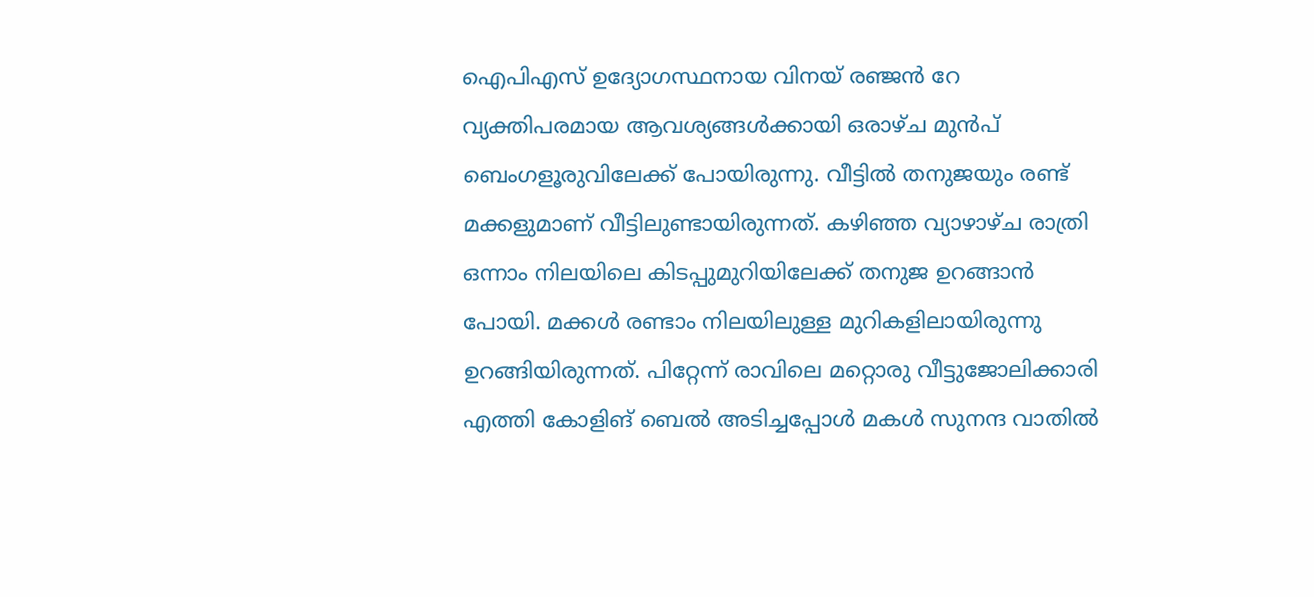ഐപിഎസ് ഉദ്യോഗസ്ഥനായ വിനയ് രഞ്ജൻ റേ വ്യക്തിപരമായ ആവശ്യങ്ങൾക്കായി ഒരാഴ്ച മുൻപ് ബെംഗളൂരുവിലേക്ക് പോയിരുന്നു. വീട്ടിൽ തനുജയും രണ്ട് മക്കളുമാണ് വീട്ടിലുണ്ടായിരുന്നത്. കഴിഞ്ഞ വ്യാഴാഴ്ച രാത്രി ഒന്നാം നിലയിലെ കിടപ്പുമുറിയിലേക്ക് തനുജ ഉറങ്ങാൻ പോയി. മക്കൾ രണ്ടാം നിലയിലുള്ള മുറികളിലായിരുന്നു ഉറങ്ങിയിരുന്നത്. പിറ്റേന്ന് രാവിലെ മറ്റൊരു വീട്ടുജോലിക്കാരി എത്തി കോളിങ് ബെൽ അടിച്ചപ്പോൾ മകൾ സുനന്ദ വാതിൽ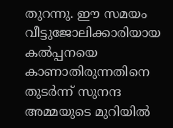തുറന്നു. ഈ സമയം വീട്ടുജോലിക്കാരിയായ കൽപ്പനയെ കാണാതിരുന്നതിനെ തുടർന്ന് സുനന്ദ അമ്മയുടെ മുറിയിൽ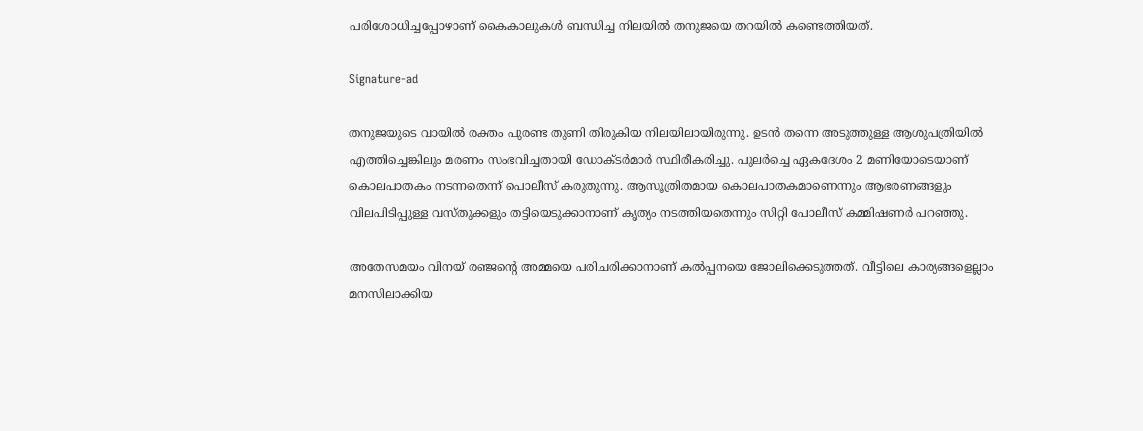പരിശോധിച്ചപ്പോഴാണ് കൈകാലുകൾ ബന്ധിച്ച നിലയിൽ തനുജയെ തറയിൽ കണ്ടെത്തിയത്.

Signature-ad

തനുജയുടെ വായിൽ രക്തം പുരണ്ട തുണി തിരുകിയ നിലയിലായിരുന്നു. ഉടൻ തന്നെ അടുത്തുള്ള ആശുപത്രിയിൽ എത്തിച്ചെങ്കിലും മരണം സംഭവിച്ചതായി ഡോക്ടർമാർ സ്ഥിരീകരിച്ചു. പുലർച്ചെ ഏകദേശം 2 മണിയോടെയാണ് കൊലപാതകം നടന്നതെന്ന് പൊലീസ് കരുതുന്നു. ആസൂത്രിതമായ കൊലപാതകമാണെന്നും ആഭരണങ്ങളും വിലപിടിപ്പുള്ള വസ്തുക്കളും തട്ടിയെടുക്കാനാണ് കൃത്യം നടത്തിയതെന്നും സിറ്റി പോലീസ് കമ്മിഷണർ പറഞ്ഞു.

അതേസമയം വിനയ് രഞ്ജന്റെ അമ്മയെ പരിചരിക്കാനാണ് കൽപ്പനയെ ജോലിക്കെടുത്തത്. വീട്ടിലെ കാര്യങ്ങളെല്ലാം മനസിലാക്കിയ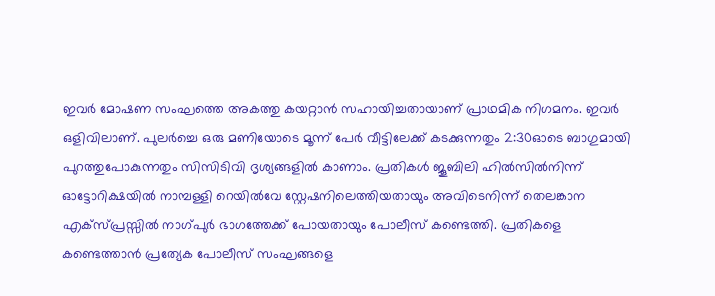ഇവർ മോഷണ സംഘത്തെ അകത്തു കയറ്റാൻ സഹായിച്ചതായാണ് പ്രാഥമിക നിഗമനം. ഇവർ ഒളിവിലാണ്. പുലർച്ചെ ഒരു മണിയോടെ മൂന്ന് പേർ വീട്ടിലേക്ക് കടക്കുന്നതും 2:30ഓടെ ബാഗുമായി പുറത്തുപോകുന്നതും സിസിടിവി ദൃശ്യങ്ങളിൽ കാണാം. പ്രതികൾ ജൂബിലി ഹിൽസിൽനിന്ന് ഓട്ടോറിക്ഷയിൽ നാമ്പള്ളി റെയിൽവേ സ്റ്റേഷനിലെത്തിയതായും അവിടെനിന്ന് തെലങ്കാന എക്സ്പ്രസ്സിൽ നാഗ്പുർ ഭാഗത്തേക്ക് പോയതായും പോലീസ് കണ്ടെത്തി. പ്രതികളെ കണ്ടെത്താൻ പ്രത്യേക പോലീസ് സംഘങ്ങളെ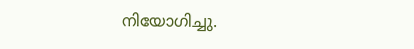നിയോഗിച്ചു.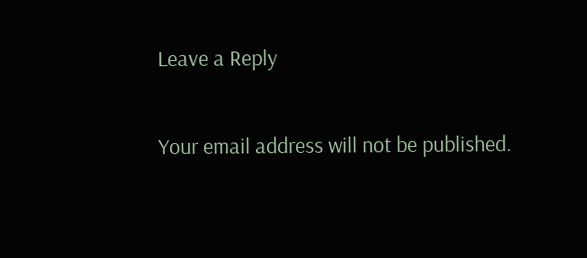Leave a Reply

Your email address will not be published.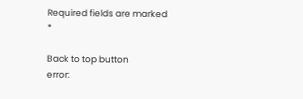Required fields are marked *

Back to top button
error: